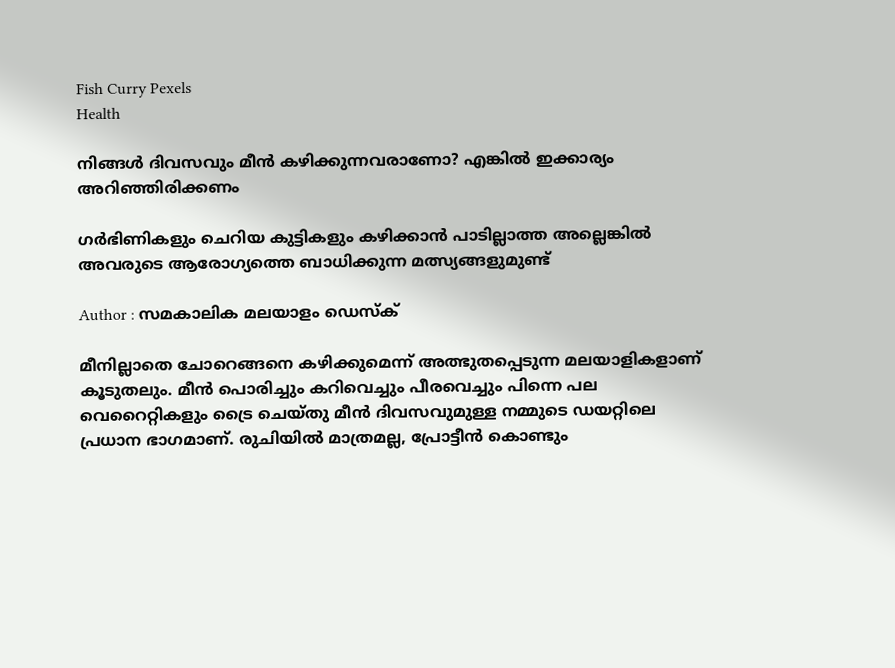Fish Curry Pexels
Health

നിങ്ങൾ ദിവസവും മീൻ കഴിക്കുന്നവരാണോ? എങ്കിൽ ഇക്കാര്യം അറിഞ്ഞിരിക്കണം

ഗർഭിണികളും ചെറിയ കുട്ടികളും കഴിക്കാൻ പാടില്ലാത്ത അല്ലെങ്കിൽ അവരുടെ ആരോഗ്യത്തെ ബാധിക്കുന്ന മത്സ്യങ്ങളുമുണ്ട്

Author : സമകാലിക മലയാളം ഡെസ്ക്

മീനില്ലാതെ ചോറെങ്ങനെ കഴിക്കുമെന്ന് അത്ഭുതപ്പെടുന്ന മലയാളികളാണ് കൂടുതലും. മീൻ പൊരിച്ചും കറിവെച്ചും പീരവെച്ചും പിന്നെ പല വെറൈറ്റികളും ട്രൈ ചെയ്തു മീൻ ദിവസവുമുള്ള നമ്മുടെ ഡയറ്റിലെ പ്രധാന ഭാഗമാണ്. രുചിയിൽ മാത്രമല്ല, പ്രോട്ടീൻ കൊണ്ടും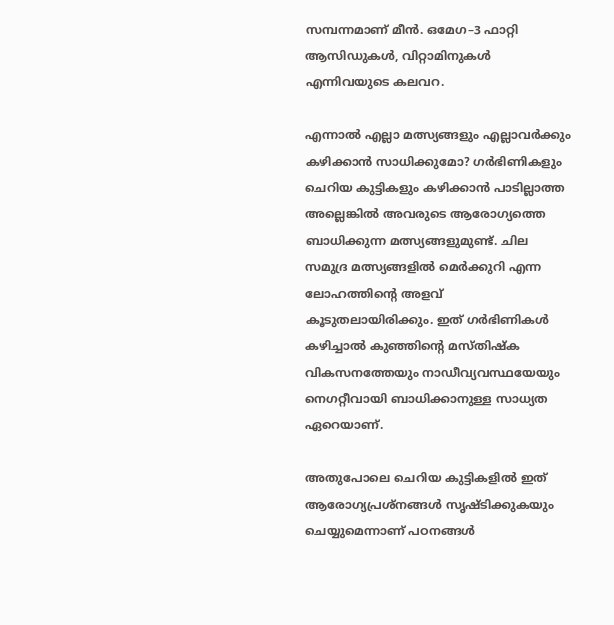സമ്പന്നമാണ് മീൻ. ഒമേഗ–3 ഫാറ്റി ആസിഡുകൾ, വിറ്റാമിനുകൾ എന്നിവയുടെ കലവറ.

എന്നാൽ എല്ലാ മത്സ്യങ്ങളും എല്ലാവർക്കും കഴിക്കാൻ സാധിക്കുമോ? ഗർഭിണികളും ചെറിയ കുട്ടികളും കഴിക്കാൻ പാടില്ലാത്ത അല്ലെങ്കിൽ അവരുടെ ആരോഗ്യത്തെ ബാധിക്കുന്ന മത്സ്യങ്ങളുമുണ്ട്. ചില സമുദ്ര മത്സ്യങ്ങളിൽ മെർക്കുറി എന്ന ലോഹത്തിന്റെ അളവ് കൂടുതലായിരിക്കും. ഇത് ഗർഭിണികൾ കഴിച്ചാൽ കുഞ്ഞിന്റെ മസ്തിഷ്ക വികസനത്തേയും നാഡീവ്യവസ്ഥയേയും നെഗറ്റീവായി ബാധിക്കാനുള്ള സാധ്യത ഏറെയാണ്.

അതുപോലെ ചെറിയ കുട്ടികളിൽ ഇത് ആരോഗ്യപ്രശ്നങ്ങൾ സൃഷ്ടിക്കുകയും ചെയ്യുമെന്നാണ് പഠനങ്ങൾ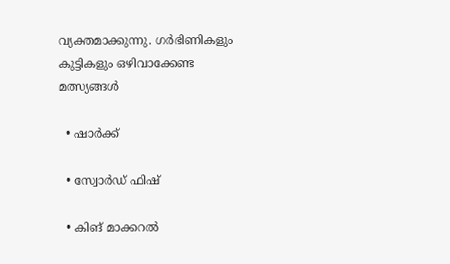വ്യക്തമാക്കുന്നു. ഗർഭിണികളും കുട്ടികളും ഒഴിവാക്കേണ്ട മത്സ്യങ്ങൾ

  • ഷാർക്ക്

  • സ്വോർഡ് ഫിഷ്

  • കിങ് മാക്കറൽ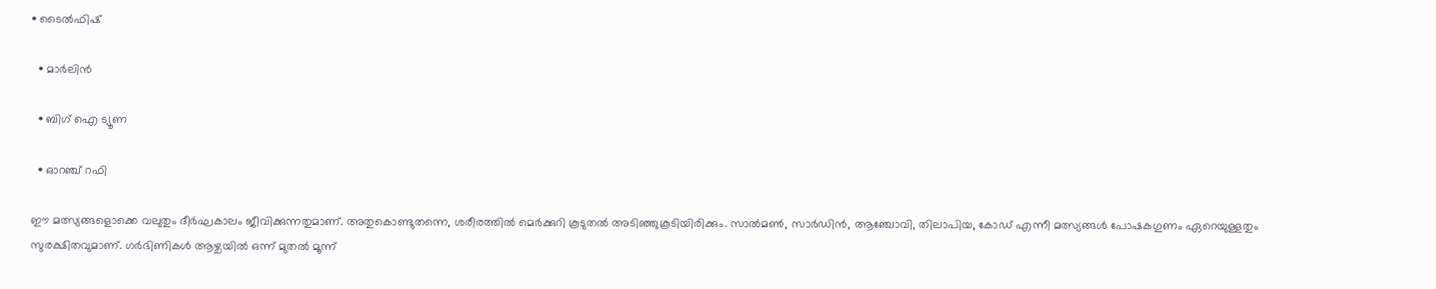• ടൈൽഫിഷ്

  • മാർലിൻ

  • ബിഗ് ഐ ട്യൂണ

  • ഓറഞ്ച് റഫി

ഈ മത്സ്യങ്ങളൊക്കെ വലുതും ദീർഘകാലം ജീവിക്കുന്നതുമാണ്. അതുകൊണ്ടുതന്നെ, ശരീരത്തിൽ മെർക്കുറി കൂടുതൽ അടിഞ്ഞുകൂടിയിരിക്കും. സാൽമൺ, സാർഡിൻ, ആഞ്ചോവി, തിലാപിയ, കോഡ് എന്നീ മത്സ്യങ്ങൾ പോഷകഗുണം ഏറെയുള്ളതും സുരക്ഷിതവുമാണ്. ഗർഭിണികൾ ആഴ്ചയിൽ ഒന്ന് മുതൽ മൂന്ന്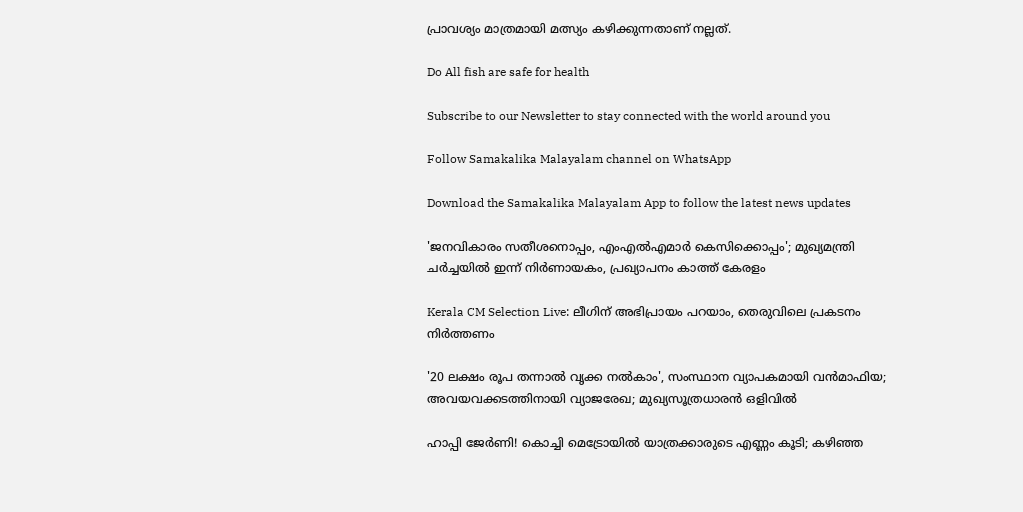പ്രാവശ്യം മാത്രമായി മത്സ്യം കഴിക്കുന്നതാണ് നല്ലത്.

Do All fish are safe for health

Subscribe to our Newsletter to stay connected with the world around you

Follow Samakalika Malayalam channel on WhatsApp

Download the Samakalika Malayalam App to follow the latest news updates

'ജനവികാരം സതീശനൊപ്പം, എംഎല്‍എമാര്‍ കെസിക്കൊപ്പം'; മുഖ്യമന്ത്രി ചര്‍ച്ചയില്‍ ഇന്ന് നിർണായകം, പ്രഖ്യാപനം കാത്ത് കേരളം

Kerala CM Selection Live: ലീഗിന് അഭിപ്രായം പറയാം, തെരുവിലെ പ്രകടനം നിര്‍ത്തണം

'20 ലക്ഷം രൂപ തന്നാല്‍ വൃക്ക നല്‍കാം', സംസ്ഥാന വ്യാപകമായി വന്‍മാഫിയ; അവയവക്കടത്തിനായി വ്യാജരേഖ; മുഖ്യസൂത്രധാരന്‍ ഒളിവില്‍

ഹാപ്പി ജേർണി! കൊച്ചി മെട്രോയിൽ യാത്രക്കാരുടെ എണ്ണം കൂടി; കഴിഞ്ഞ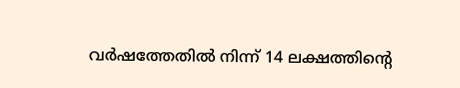വർഷത്തേതിൽ നിന്ന് 14 ലക്ഷത്തിന്റെ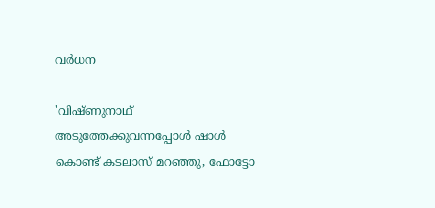വർധന

'വിഷ്ണുനാഥ് അടുത്തേക്കുവന്നപ്പോള്‍ ഷാള്‍ കൊണ്ട് കടലാസ് മറഞ്ഞു, ഫോട്ടോ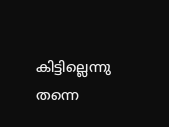കിട്ടില്ലെന്നു തന്നെ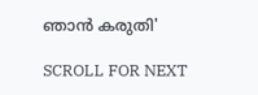ഞാന്‍ കരുതി'

SCROLL FOR NEXT